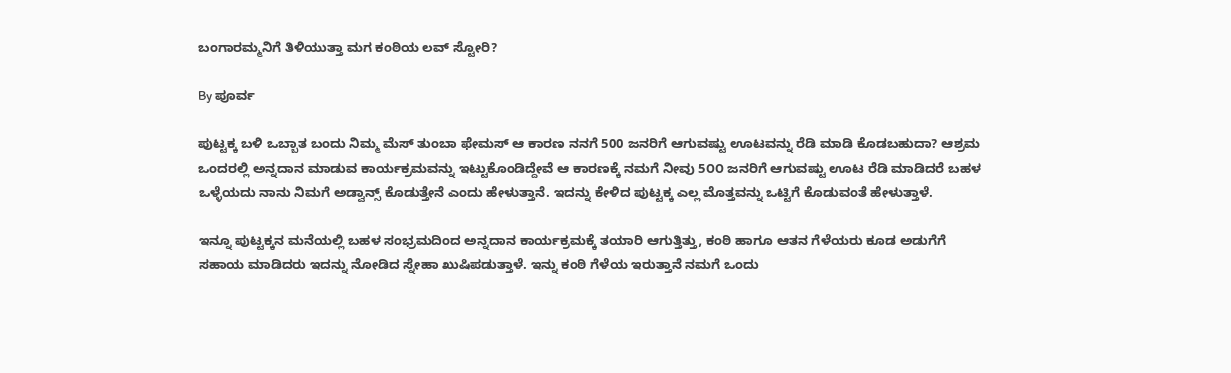ಬಂಗಾರಮ್ಮನಿಗೆ ತಿಳಿಯುತ್ತಾ ಮಗ ಕಂಠಿಯ ಲವ್ ಸ್ಟೋರಿ?

By ಪೂರ್ವ

ಪುಟ್ಟಕ್ಕ ಬಳಿ ಒಬ್ಬಾತ ಬಂದು ನಿಮ್ಮ ಮೆಸ್ ತುಂಬಾ ಫೇಮಸ್ ಆ ಕಾರಣ ನನಗೆ 500 ಜನರಿಗೆ ಆಗುವಷ್ಟು ಊಟವನ್ನು ರೆಡಿ ಮಾಡಿ ಕೊಡಬಹುದಾ? ಆಶ್ರಮ ಒಂದರಲ್ಲಿ ಅನ್ನದಾನ ಮಾಡುವ ಕಾರ್ಯಕ್ರಮವನ್ನು ಇಟ್ಟುಕೊಂಡಿದ್ದೇವೆ ಆ ಕಾರಣಕ್ಕೆ ನಮಗೆ ನೀವು 5೦೦ ಜನರಿಗೆ ಆಗುವಷ್ಟು ಊಟ ರೆಡಿ ಮಾಡಿದರೆ ಬಹಳ ಒಳ್ಳೆಯದು ನಾನು ನಿಮಗೆ ಅಡ್ವಾನ್ಸ್ ಕೊಡುತ್ತೇನೆ ಎಂದು ಹೇಳುತ್ತಾನೆ. ಇದನ್ನು ಕೇಳಿದ ಪುಟ್ಟಕ್ಕ ಎಲ್ಲ ಮೊತ್ತವನ್ನು ಒಟ್ಟಿಗೆ ಕೊಡುವಂತೆ ಹೇಳುತ್ತಾಳೆ.

ಇನ್ನೂ ಪುಟ್ಟಕ್ಕನ ಮನೆಯಲ್ಲಿ ಬಹಳ ಸಂಭ್ರಮದಿಂದ ಅನ್ನದಾನ ಕಾರ್ಯಕ್ರಮಕ್ಕೆ ತಯಾರಿ ಆಗುತ್ತಿತ್ತು, ಕಂಠಿ ಹಾಗೂ ಆತನ ಗೆಳೆಯರು ಕೂಡ ಅಡುಗೆಗೆ ಸಹಾಯ ಮಾಡಿದರು ಇದನ್ನು ನೋಡಿದ ಸ್ನೇಹಾ ಖುಷಿಪಡುತ್ತಾಳೆ. ಇನ್ನು ಕಂಠಿ ಗೆಳೆಯ ಇರುತ್ತಾನೆ ನಮಗೆ ಒಂದು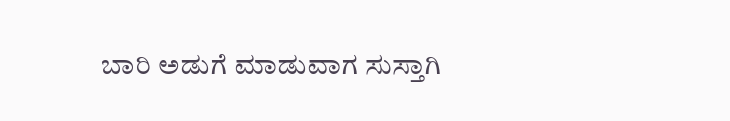ಬಾರಿ ಅಡುಗೆ ಮಾಡುವಾಗ ಸುಸ್ತಾಗಿ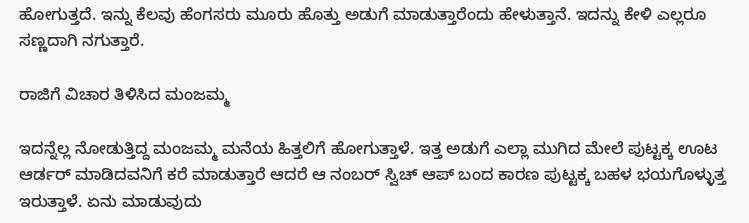ಹೋಗುತ್ತದೆ. ಇನ್ನು ಕೆಲವು ಹೆಂಗಸರು ಮೂರು ಹೊತ್ತು ಅಡುಗೆ ಮಾಡುತ್ತಾರೆಂದು ಹೇಳುತ್ತಾನೆ. ಇದನ್ನು ಕೇಳಿ ಎಲ್ಲರೂ ಸಣ್ಣದಾಗಿ ನಗುತ್ತಾರೆ.

ರಾಜಿಗೆ ವಿಚಾರ ತಿಳಿಸಿದ ಮಂಜಮ್ಮ

ಇದನ್ನೆಲ್ಲ ನೋಡುತ್ತಿದ್ದ ಮಂಜಮ್ಮ ಮನೆಯ ಹಿತ್ತಲಿಗೆ ಹೋಗುತ್ತಾಳೆ. ಇತ್ತ ಅಡುಗೆ ಎಲ್ಲಾ ಮುಗಿದ ಮೇಲೆ ಪುಟ್ಟಕ್ಕ ಊಟ ಆರ್ಡರ್ ಮಾಡಿದವನಿಗೆ ಕರೆ ಮಾಡುತ್ತಾರೆ ಆದರೆ ಆ ನಂಬರ್ ಸ್ವಿಚ್ ಆಪ್ ಬಂದ ಕಾರಣ ಪುಟ್ಟಕ್ಕ ಬಹಳ ಭಯಗೊಳ್ಳುತ್ತ ಇರುತ್ತಾಳೆ. ಏನು ಮಾಡುವುದು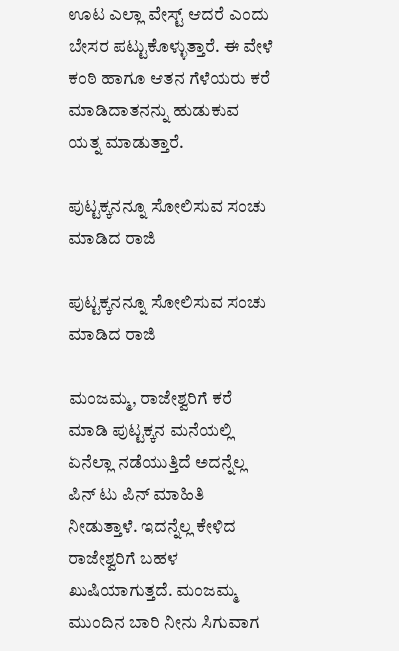ಊಟ ಎಲ್ಲಾ ವೇಸ್ಟ್ ಆದರೆ ಎಂದು ಬೇಸರ ಪಟ್ಟುಕೊಳ್ಳುತ್ತಾರೆ. ಈ ವೇಳೆ ಕಂಠಿ ಹಾಗೂ ಆತನ ಗೆಳೆಯರು ಕರೆ ಮಾಡಿದಾತನನ್ನು ಹುಡುಕುವ ಯತ್ನ ಮಾಡುತ್ತಾರೆ.

ಪುಟ್ಟಕ್ಕನನ್ನೂ ಸೋಲಿಸುವ ಸಂಚು ಮಾಡಿದ ರಾಜಿ

ಪುಟ್ಟಕ್ಕನನ್ನೂ ಸೋಲಿಸುವ ಸಂಚು ಮಾಡಿದ ರಾಜಿ

ಮಂಜಮ್ಮ, ರಾಜೇಶ್ವರಿಗೆ ಕರೆ ಮಾಡಿ ಪುಟ್ಟಕ್ಕನ ಮನೆಯಲ್ಲಿ ಏನೆಲ್ಲಾ ನಡೆಯುತ್ತಿದೆ ಅದನ್ನೆಲ್ಲ ಪಿನ್ ಟು ಪಿನ್ ಮಾಹಿತಿ ನೀಡುತ್ತಾಳೆ. ಇದನ್ನೆಲ್ಲ ಕೇಳಿದ ರಾಜೇಶ್ವರಿಗೆ ಬಹಳ ಖುಷಿಯಾಗುತ್ತದೆ. ಮಂಜಮ್ಮ ಮುಂದಿನ ಬಾರಿ ನೀನು ಸಿಗುವಾಗ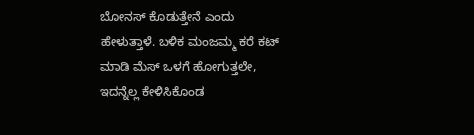ಬೋನಸ್ ಕೊಡುತ್ತೇನೆ ಎಂದು ಹೇಳುತ್ತಾಳೆ. ಬಳಿಕ ಮಂಜಮ್ಮ ಕರೆ ಕಟ್ ಮಾಡಿ ಮೆಸ್ ಒಳಗೆ ಹೋಗುತ್ತಲೇ, ಇದನ್ನೆಲ್ಲ ಕೇಳಿಸಿಕೊಂಡ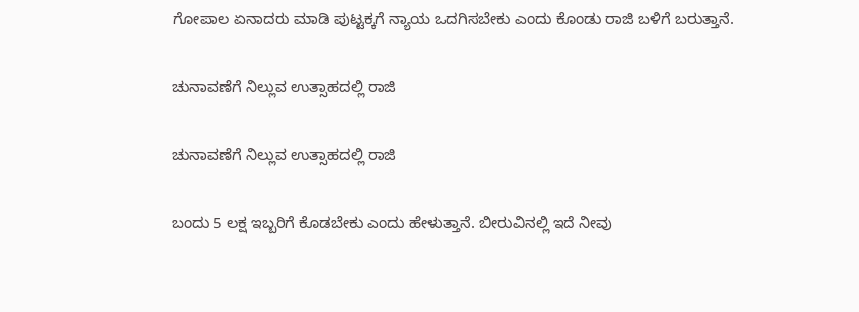ಗೋಪಾಲ ಏನಾದರು ಮಾಡಿ ಪುಟ್ಟಕ್ಕಗೆ ನ್ಯಾಯ ಒದಗಿಸಬೇಕು ಎಂದು ಕೊಂಡು ರಾಜಿ ಬಳಿಗೆ ಬರುತ್ತಾನೆ.

ಚುನಾವಣೆಗೆ ನಿಲ್ಲುವ ಉತ್ಸಾಹದಲ್ಲಿ ರಾಜಿ

ಚುನಾವಣೆಗೆ ನಿಲ್ಲುವ ಉತ್ಸಾಹದಲ್ಲಿ ರಾಜಿ

ಬಂದು 5 ಲಕ್ಷ ಇಬ್ಬರಿಗೆ ಕೊಡಬೇಕು ಎಂದು ಹೇಳುತ್ತಾನೆ. ಬೀರುವಿನಲ್ಲಿ ಇದೆ ನೀವು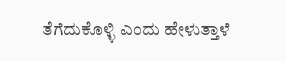ತೆಗೆದುಕೊಳ್ಳಿ ಎಂದು ಹೇಳುತ್ತಾಳೆ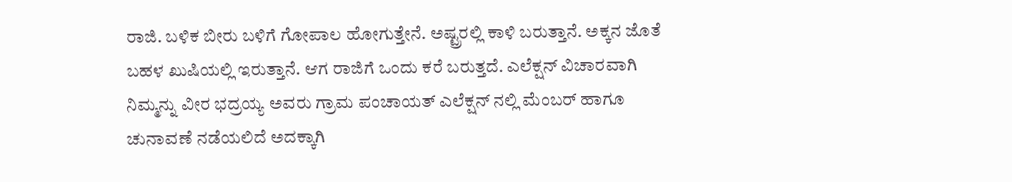ರಾಜಿ. ಬಳಿಕ ಬೀರು ಬಳಿಗೆ ಗೋಪಾಲ ಹೋಗುತ್ತೇನೆ. ಅಷ್ಟ್ರರಲ್ಲಿ ಕಾಳಿ ಬರುತ್ತಾನೆ. ಅಕ್ಕನ ಜೊತೆ ಬಹಳ ಖುಷಿಯಲ್ಲಿ ಇರುತ್ತಾನೆ. ಆಗ ರಾಜಿಗೆ ಒಂದು ಕರೆ ಬರುತ್ತದೆ. ಎಲೆಕ್ಷನ್ ವಿಚಾರವಾಗಿ ನಿಮ್ಮನ್ನು ವೀರ ಭದ್ರಯ್ಯ ಅವರು ಗ್ರಾಮ ಪಂಚಾಯತ್ ಎಲೆಕ್ಷನ್ ನಲ್ಲಿ ಮೆಂಬರ್ ಹಾಗೂ ಚುನಾವಣೆ ನಡೆಯಲಿದೆ ಅದಕ್ಕಾಗಿ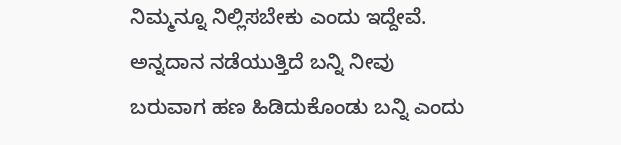ನಿಮ್ಮನ್ನೂ ನಿಲ್ಲಿಸಬೇಕು ಎಂದು ಇದ್ದೇವೆ. ಅನ್ನದಾನ ನಡೆಯುತ್ತಿದೆ ಬನ್ನಿ ನೀವು ಬರುವಾಗ ಹಣ ಹಿಡಿದುಕೊಂಡು ಬನ್ನಿ ಎಂದು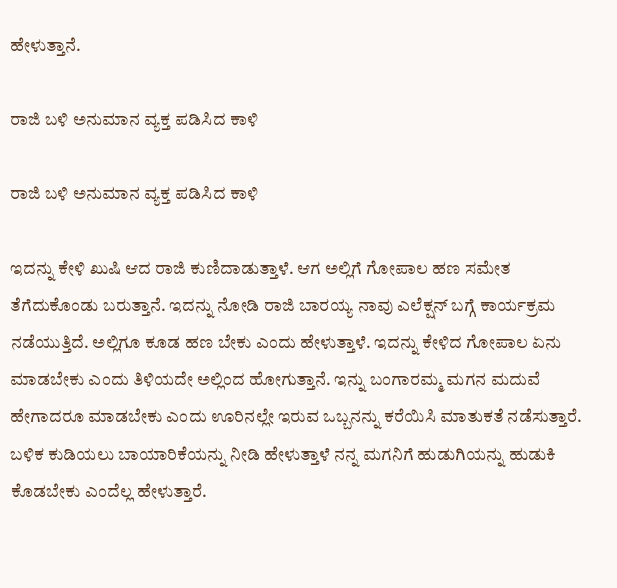ಹೇಳುತ್ತಾನೆ.

ರಾಜಿ ಬಳಿ ಅನುಮಾನ ವ್ಯಕ್ತ ಪಡಿಸಿದ ಕಾಳಿ

ರಾಜಿ ಬಳಿ ಅನುಮಾನ ವ್ಯಕ್ತ ಪಡಿಸಿದ ಕಾಳಿ

ಇದನ್ನು ಕೇಳಿ ಖುಷಿ ಆದ ರಾಜಿ ಕುಣಿದಾಡುತ್ತಾಳೆ. ಆಗ ಅಲ್ಲಿಗೆ ಗೋಪಾಲ ಹಣ ಸಮೇತ ತೆಗೆದುಕೊಂಡು ಬರುತ್ತಾನೆ. ಇದನ್ನು ನೋಡಿ ರಾಜಿ ಬಾರಯ್ಯ ನಾವು ಎಲೆಕ್ಷನ್ ಬಗ್ಗೆ ಕಾರ್ಯಕ್ರಮ ನಡೆಯುತ್ತಿದೆ. ಅಲ್ಲಿಗೂ ಕೂಡ ಹಣ ಬೇಕು ಎಂದು ಹೇಳುತ್ತಾಳೆ. ಇದನ್ನು ಕೇಳಿದ ಗೋಪಾಲ ಏನು ಮಾಡಬೇಕು ಎಂದು ತಿಳಿಯದೇ ಅಲ್ಲಿಂದ ಹೋಗುತ್ತಾನೆ. ಇನ್ನು ಬಂಗಾರಮ್ಮ ಮಗನ ಮದುವೆ ಹೇಗಾದರೂ ಮಾಡಬೇಕು ಎಂದು ಊರಿನಲ್ಲೇ ಇರುವ ಒಬ್ಬನನ್ನು ಕರೆಯಿಸಿ ಮಾತುಕತೆ ನಡೆಸುತ್ತಾರೆ. ಬಳಿಕ ಕುಡಿಯಲು ಬಾಯಾರಿಕೆಯನ್ನು ನೀಡಿ ಹೇಳುತ್ತಾಳೆ ನನ್ನ ಮಗನಿಗೆ ಹುಡುಗಿಯನ್ನು ಹುಡುಕಿ ಕೊಡಬೇಕು ಎಂದೆಲ್ಲ ಹೇಳುತ್ತಾರೆ.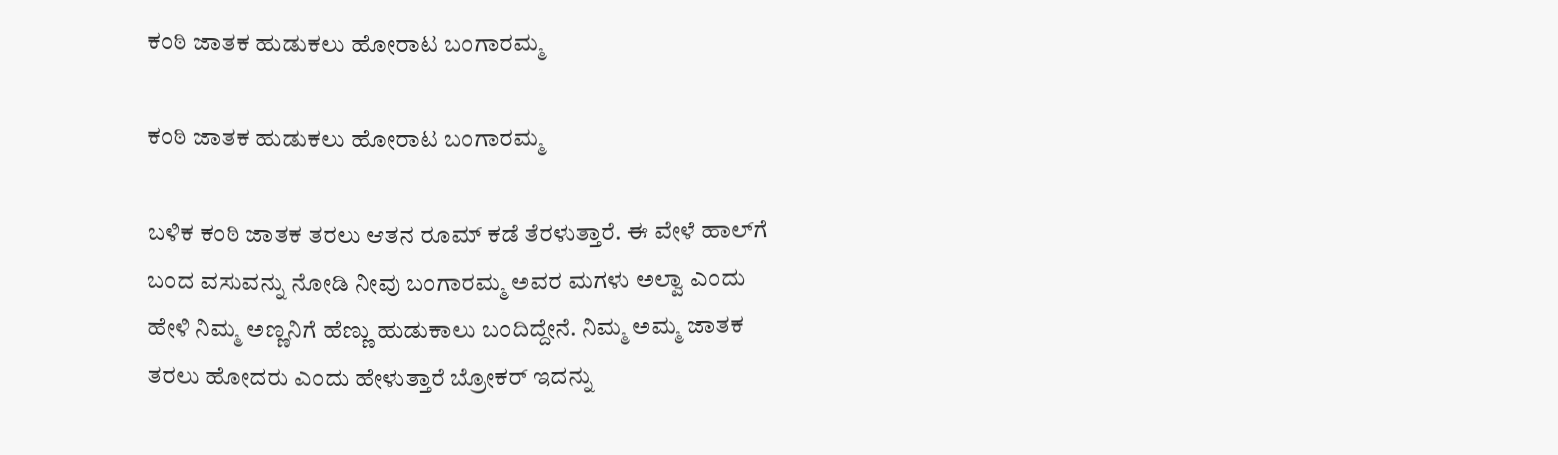ಕಂಠಿ ಜಾತಕ ಹುಡುಕಲು ಹೋರಾಟ ಬಂಗಾರಮ್ಮ

ಕಂಠಿ ಜಾತಕ ಹುಡುಕಲು ಹೋರಾಟ ಬಂಗಾರಮ್ಮ

ಬಳಿಕ ಕಂಠಿ ಜಾತಕ ತರಲು ಆತನ ರೂಮ್ ಕಡೆ ತೆರಳುತ್ತಾರೆ. ಈ ವೇಳೆ ಹಾಲ್‌ಗೆ ಬಂದ ವಸುವನ್ನು ನೋಡಿ ನೀವು ಬಂಗಾರಮ್ಮ ಅವರ ಮಗಳು ಅಲ್ವಾ ಎಂದು ಹೇಳಿ ನಿಮ್ಮ ಅಣ್ಣನಿಗೆ ಹೆಣ್ಣು ಹುಡುಕಾಲು ಬಂದಿದ್ದೇನೆ. ನಿಮ್ಮ ಅಮ್ಮ ಜಾತಕ ತರಲು ಹೋದರು ಎಂದು ಹೇಳುತ್ತಾರೆ ಬ್ರೋಕರ್ ಇದನ್ನು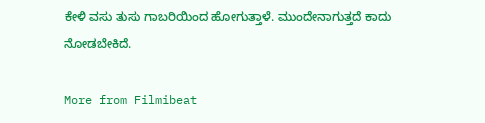ಕೇಳಿ ವಸು ತುಸು ಗಾಬರಿಯಿಂದ ಹೋಗುತ್ತಾಳೆ. ಮುಂದೇನಾಗುತ್ತದೆ ಕಾದು ನೋಡಬೇಕಿದೆ.

More from Filmibeat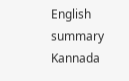English summary
Kannada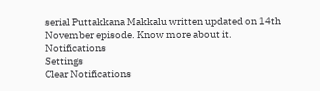serial Puttakkana Makkalu written updated on 14th November episode. Know more about it.
Notifications
Settings
Clear Notifications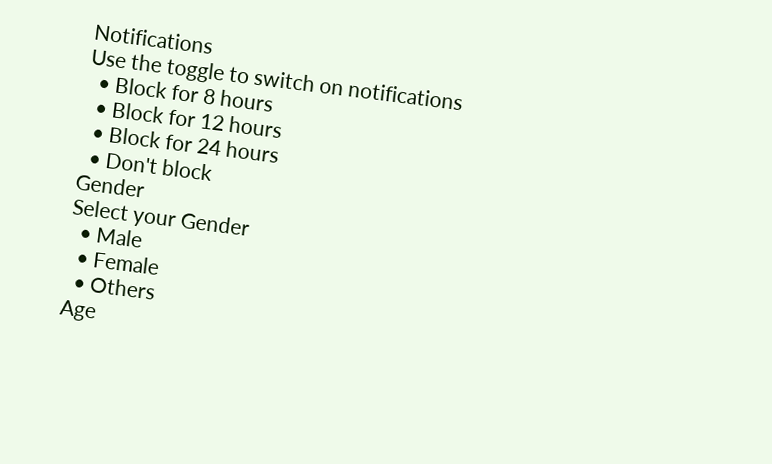Notifications
Use the toggle to switch on notifications
  • Block for 8 hours
  • Block for 12 hours
  • Block for 24 hours
  • Don't block
Gender
Select your Gender
  • Male
  • Female
  • Others
Age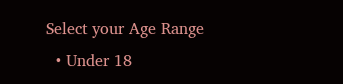Select your Age Range
  • Under 18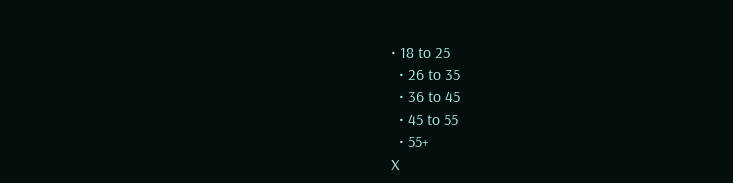• 18 to 25
  • 26 to 35
  • 36 to 45
  • 45 to 55
  • 55+
X